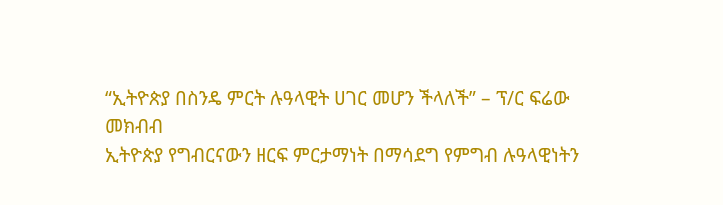“ኢትዮጵያ በስንዴ ምርት ሉዓላዊት ሀገር መሆን ችላለች” – ፕ/ር ፍሬው መክብብ
ኢትዮጵያ የግብርናውን ዘርፍ ምርታማነት በማሳደግ የምግብ ሉዓላዊነትን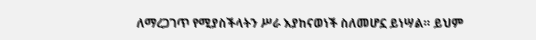ለማረጋገጥ የሚያስችላትን ሥራ እያከናወነች ስለመሆኗ ይነሣል። ይህም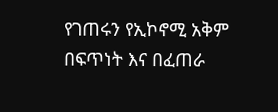የገጠሩን የኢኮኖሚ አቅም በፍጥነት እና በፈጠራ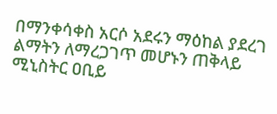በማንቀሳቀስ አርሶ አደሩን ማዕከል ያደረገ ልማትን ለማረጋገጥ መሆኑን ጠቅላይ ሚኒስትር ዐቢይ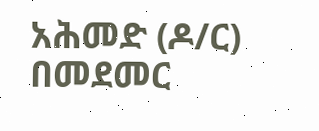አሕመድ (ዶ/ር) በመደመር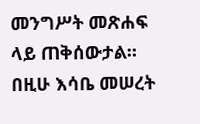መንግሥት መጽሐፍ ላይ ጠቅሰውታል። በዚሁ እሳቤ መሠረት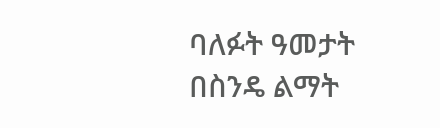ባለፉት ዓመታት በስንዴ ልማት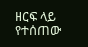ዘርፍ ላይ የተሰጠው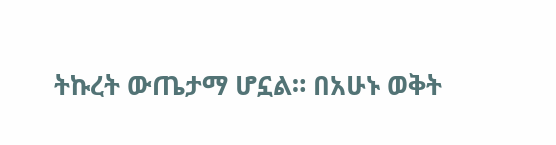ትኩረት ውጤታማ ሆኗል። በአሁኑ ወቅት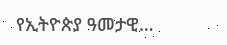የኢትዮጵያ ዓመታዊ…